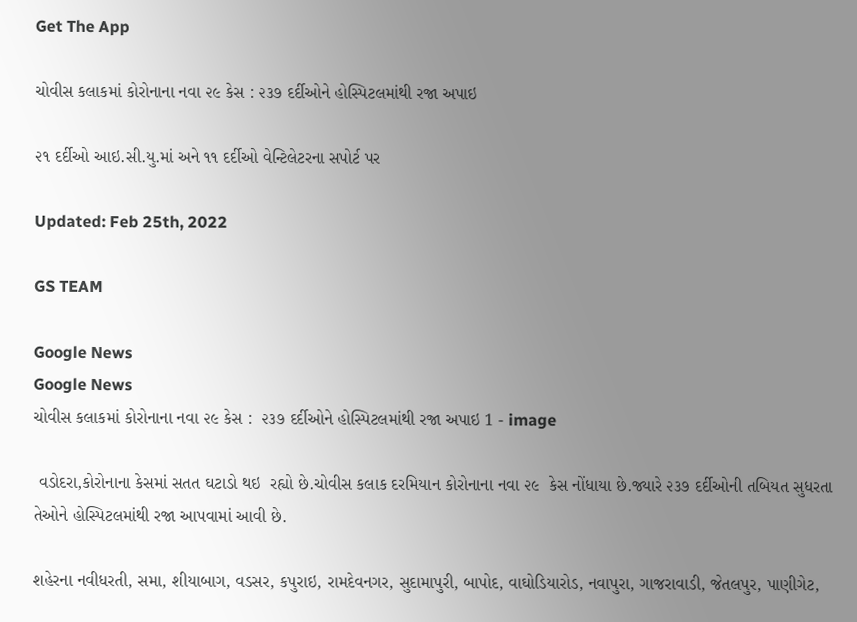Get The App

ચોવીસ કલાકમાં કોરોનાના નવા ૨૯ કેસ : ૨૩૭ દર્દીઓને હોસ્પિટલમાંથી રજા અપાઇ

૨૧ દર્દીઓ આઇ.સી.યુ.માં અને ૧૧ દર્દીઓ વેન્ટિલેટરના સપોર્ટ પર

Updated: Feb 25th, 2022

GS TEAM

Google News
Google News
ચોવીસ કલાકમાં કોરોનાના નવા ૨૯ કેસ :  ૨૩૭ દર્દીઓને હોસ્પિટલમાંથી રજા અપાઇ 1 - image

 વડોદરા,કોરોનાના કેસમાં સતત ઘટાડો થઇ  રહ્યો છે.ચોવીસ કલાક દરમિયાન કોરોનાના નવા ૨૯  કેસ નોંધાયા છે.જ્યારે ૨૩૭ દર્દીઓની તબિયત સુધરતા તેઓને હોસ્પિટલમાંથી રજા આપવામાં આવી છે.

શહેરના નવીધરતી, સમા, શીયાબાગ, વડસર, કપુરાઇ, રામદેવનગર, સુદામાપુરી, બાપોદ, વાઘોડિયારોડ, નવાપુરા, ગાજરાવાડી, જેતલપુર, પાણીગેટ,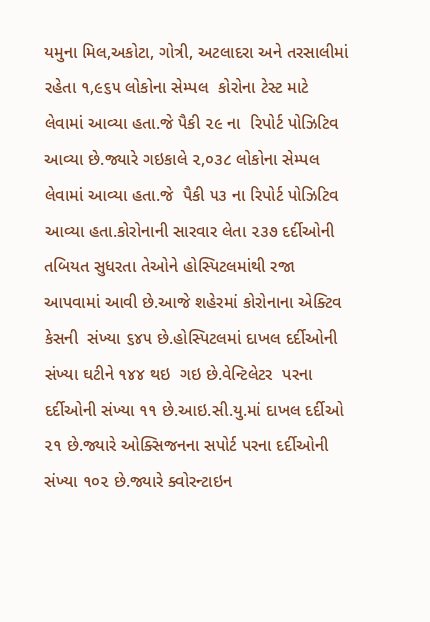યમુના મિલ,અકોટા, ગોત્રી, અટલાદરા અને તરસાલીમાં રહેતા ૧,૯૬૫ લોકોના સેમ્પલ  કોરોના ટેસ્ટ માટે લેવામાં આવ્યા હતા.જે પૈકી ૨૯ ના  રિપોર્ટ પોઝિટિવ આવ્યા છે.જ્યારે ગઇકાલે ૨,૦૩૮ લોકોના સેમ્પલ લેવામાં આવ્યા હતા.જે  પૈકી ૫૩ ના રિપોર્ટ પોઝિટિવ આવ્યા હતા.કોરોનાની સારવાર લેતા ૨૩૭ દર્દીઓની તબિયત સુધરતા તેઓને હોસ્પિટલમાંથી રજા આપવામાં આવી છે.આજે શહેરમાં કોરોનાના એક્ટિવ કેસની  સંખ્યા ૬૪૫ છે.હોસ્પિટલમાં દાખલ દર્દીઓની સંખ્યા ઘટીને ૧૪૪ થઇ  ગઇ છે.વેન્ટિલેટર  પરના દર્દીઓની સંખ્યા ૧૧ છે.આઇ.સી.યુ.માં દાખલ દર્દીઓ ૨૧ છે.જ્યારે ઓક્સિજનના સપોર્ટ પરના દર્દીઓની સંખ્યા ૧૦૨ છે.જ્યારે ક્વોરન્ટાઇન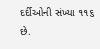દર્દીઓની સંખ્યા ૧૧૬ છે.